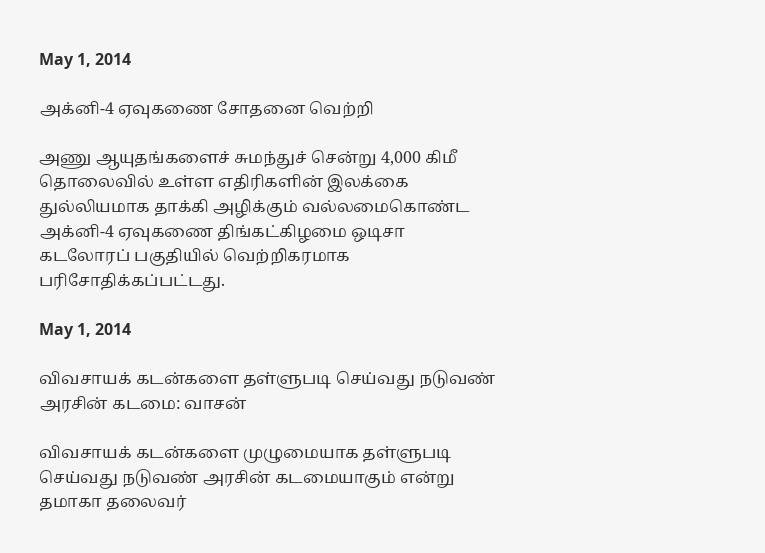May 1, 2014

அக்னி-4 ஏவுகணை சோதனை வெற்றி

அணு ஆயுதங்களைச் சுமந்துச் சென்று 4,000 கிமீ தொலைவில் உள்ள எதிரிகளின் இலக்கை துல்லியமாக தாக்கி அழிக்கும் வல்லமைகொண்ட அக்னி-4 ஏவுகணை திங்கட்கிழமை ஒடிசா கடலோரப் பகுதியில் வெற்றிகரமாக பரிசோதிக்கப்பட்டது.

May 1, 2014

விவசாயக் கடன்களை தள்ளுபடி செய்வது நடுவண் அரசின் கடமை: வாசன்

விவசாயக் கடன்களை முழுமையாக தள்ளுபடி செய்வது நடுவண் அரசின் கடமையாகும் என்று தமாகா தலைவர்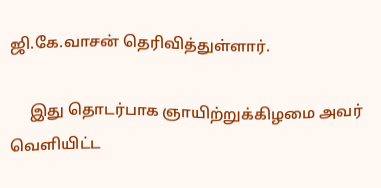ஜி.கே.வாசன் தெரிவித்துள்ளார்.

     இது தொடர்பாக ஞாயிற்றுக்கிழமை அவர் வெளியிட்ட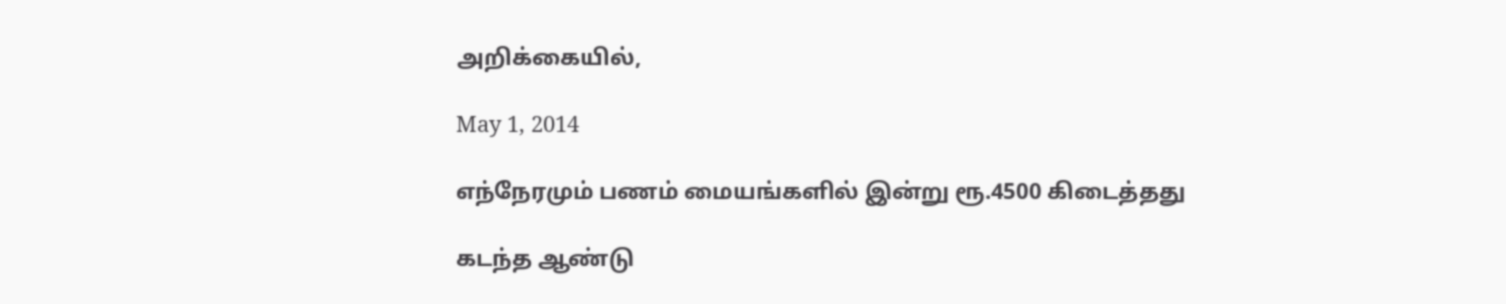அறிக்கையில்,

May 1, 2014

எந்நேரமும் பணம் மையங்களில் இன்று ரூ.4500 கிடைத்தது

கடந்த ஆண்டு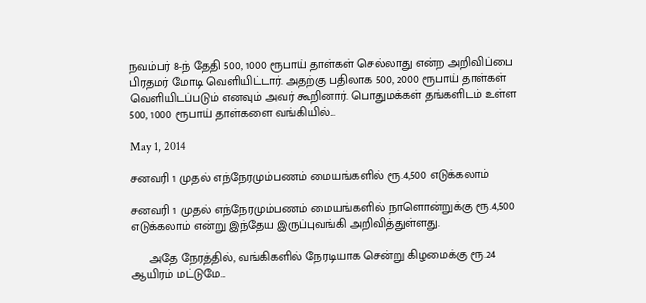நவம்பர் 8-ந் தேதி 500, 1000 ரூபாய் தாள்கள் செல்லாது என்ற அறிவிப்பை பிரதமர் மோடி வெளியிட்டார். அதற்கு பதிலாக 500, 2000 ரூபாய் தாள்கள் வெளியிடப்படும் எனவும் அவர் கூறினார். பொதுமக்கள் தங்களிடம் உள்ள 500, 1000 ரூபாய் தாள்களை வங்கியில்...

May 1, 2014

சனவரி 1 முதல் எந்நேரமும்பணம் மையங்களில் ரூ.4,500 எடுக்கலாம்

சனவரி 1 முதல் எந்நேரமும்பணம் மையங்களில் நாளொன்றுக்கு ரூ.4,500 எடுக்கலாம் என்று இந்தேய இருப்புவங்கி அறிவித்துள்ளது.

     அதே நேரத்தில், வங்கிகளில் நேரடியாக சென்று கிழமைக்கு ரூ.24 ஆயிரம் மட்டுமே...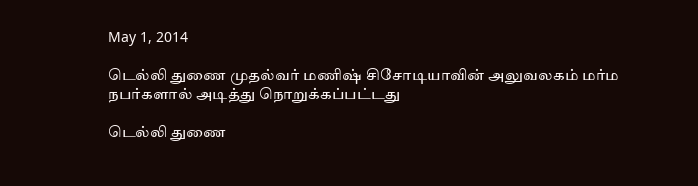May 1, 2014

டெல்லி துணை முதல்வர் மணிஷ் சிசோடியாவின் அலுவலகம் மர்ம நபர்களால் அடித்து நொறுக்கப்பட்டது

டெல்லி துணை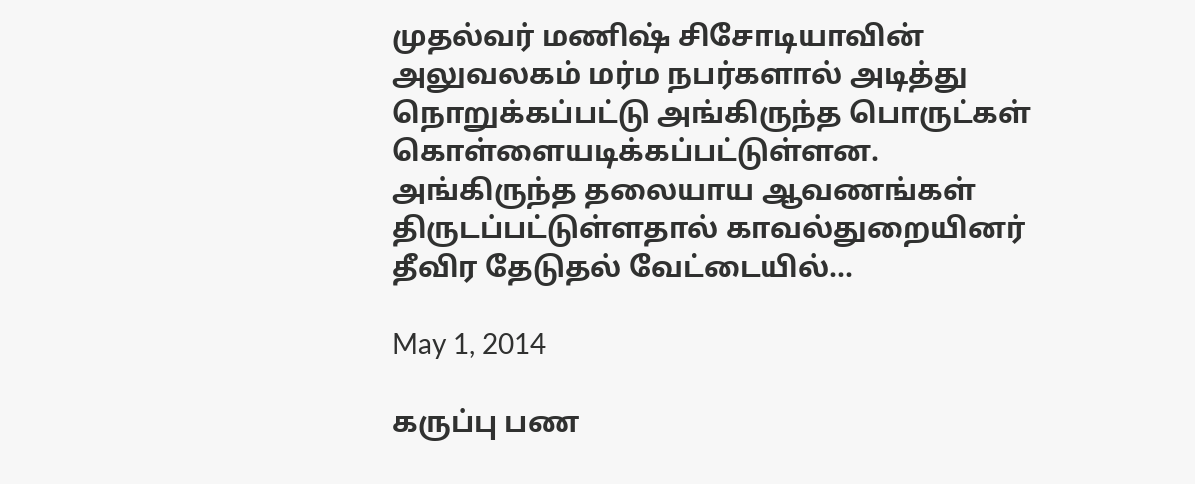முதல்வர் மணிஷ் சிசோடியாவின் அலுவலகம் மர்ம நபர்களால் அடித்து நொறுக்கப்பட்டு அங்கிருந்த பொருட்கள் கொள்ளையடிக்கப்பட்டுள்ளன. அங்கிருந்த தலையாய ஆவணங்கள் திருடப்பட்டுள்ளதால் காவல்துறையினர் தீவிர தேடுதல் வேட்டையில்...

May 1, 2014

கருப்பு பண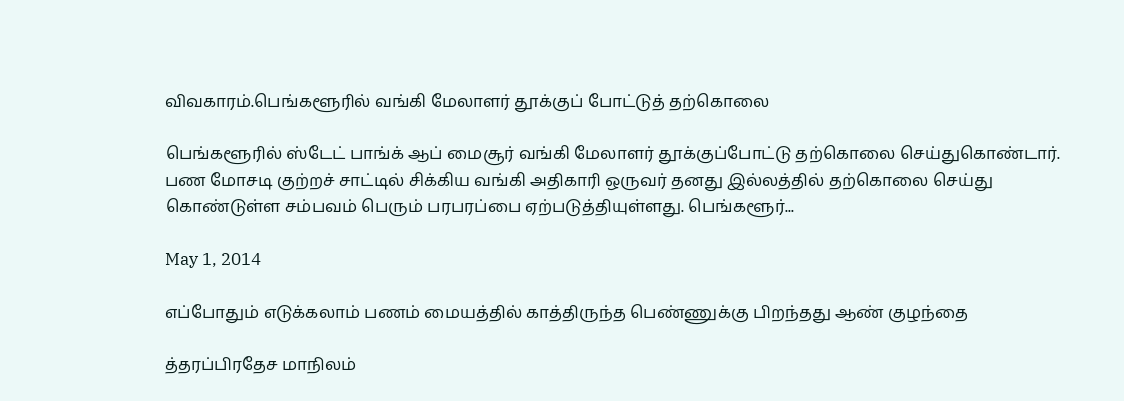விவகாரம்.பெங்களூரில் வங்கி மேலாளர் தூக்குப் போட்டுத் தற்கொலை

பெங்களூரில் ஸ்டேட் பாங்க் ஆப் மைசூர் வங்கி மேலாளர் தூக்குப்போட்டு தற்கொலை செய்துகொண்டார். பண மோசடி குற்றச் சாட்டில் சிக்கிய வங்கி அதிகாரி ஒருவர் தனது இல்லத்தில் தற்கொலை செய்து கொண்டுள்ள சம்பவம் பெரும் பரபரப்பை ஏற்படுத்தியுள்ளது. பெங்களூர்...

May 1, 2014

எப்போதும் எடுக்கலாம் பணம் மையத்தில் காத்திருந்த பெண்ணுக்கு பிறந்தது ஆண் குழந்தை

த்தரப்பிரதேச மாநிலம்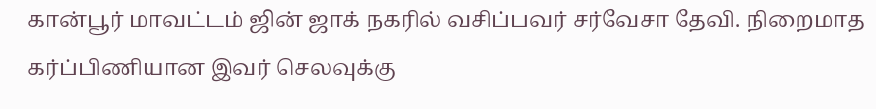கான்பூர் மாவட்டம் ஜின் ஜாக் நகரில் வசிப்பவர் சர்வேசா தேவி. நிறைமாத கர்ப்பிணியான இவர் செலவுக்கு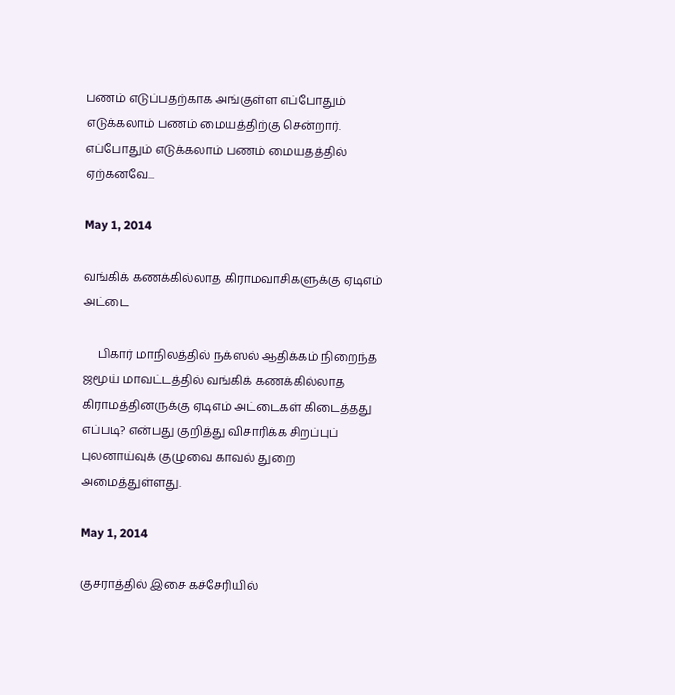பணம் எடுப்பதற்காக அங்குள்ள எப்போதும் எடுக்கலாம் பணம் மையத்திற்கு சென்றார். எப்போதும் எடுக்கலாம் பணம் மையதத்தில் ஏற்கனவே...

May 1, 2014

வங்கிக் கணக்கில்லாத கிராமவாசிகளுக்கு ஏடிஎம் அட்டை

     பிகார் மாநிலத்தில் நக்ஸல் ஆதிக்கம் நிறைந்த ஜமூய் மாவட்டத்தில் வங்கிக் கணக்கில்லாத கிராமத்தினருக்கு ஏடிஎம் அட்டைகள் கிடைத்தது எப்படி? என்பது குறித்து விசாரிக்க சிறப்புப் புலனாய்வுக் குழுவை காவல் துறை அமைத்துள்ளது.

May 1, 2014

குசராத்தில் இசை கச்சேரியில்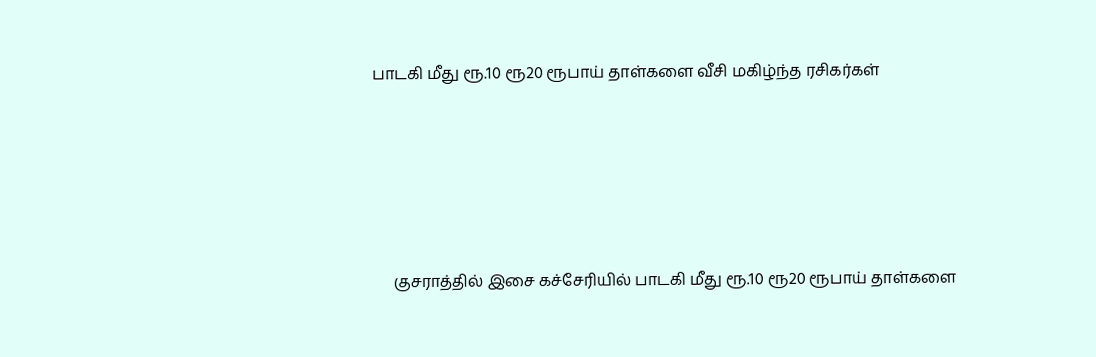பாடகி மீது ரூ.10 ரூ20 ரூபாய் தாள்களை வீசி மகிழ்ந்த ரசிகர்கள்





     குசராத்தில் இசை கச்சேரியில் பாடகி மீது ரூ.10 ரூ20 ரூபாய் தாள்களை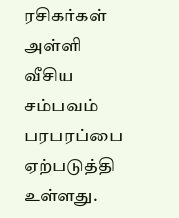ரசிகர்கள் அள்ளி வீசிய சம்பவம் பரபரப்பை ஏற்படுத்தி உள்ளது.